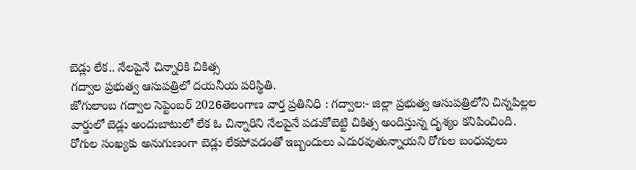బెడ్లు లేక.. నేలపైనే చిన్నారికి చికిత్స
గద్వాల ప్రభుత్వ ఆసుపత్రిలో దయనీయ పరిస్థితి.
జోగులాంబ గద్వాల సెప్టెంబర్ 2026తెలంగాణ వార్త ప్రతినిధి : గద్వాల:- జిల్లా ప్రభుత్వ ఆసుపత్రిలోని చిన్నపిల్లల వార్డులో బెడ్లు అందుబాటులో లేక ఓ చిన్నారిని నేలపైనే పడుకోబెట్టి చికిత్స అందిస్తున్న దృశ్యం కనిపించింది. రోగుల సంఖ్యకు అనుగుణంగా బెడ్లు లేకపోవడంతో ఇబ్బందులు ఎదురవుతున్నాయని రోగుల బంధువులు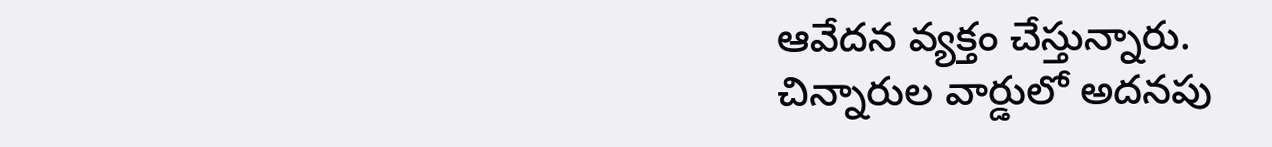ఆవేదన వ్యక్తం చేస్తున్నారు.
చిన్నారుల వార్డులో అదనపు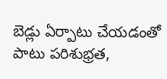బెడ్లు ఏర్పాటు చేయడంతో పాటు పరిశుభ్రత,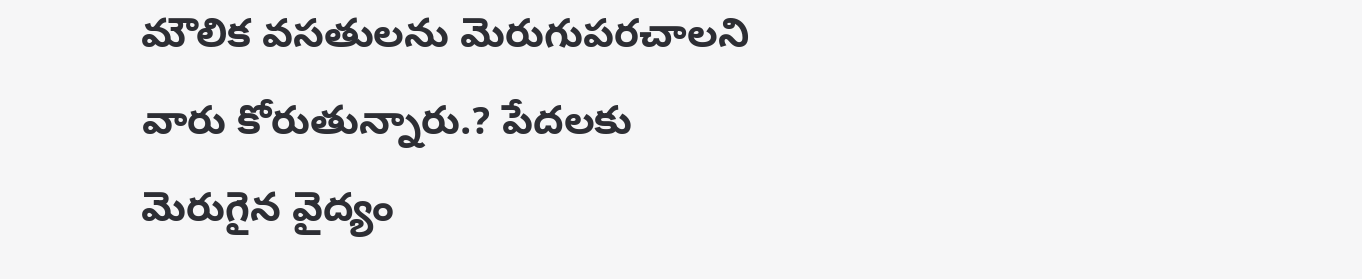మౌలిక వసతులను మెరుగుపరచాలని వారు కోరుతున్నారు.? పేదలకు మెరుగైన వైద్యం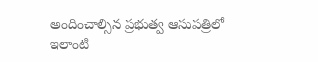అందించాల్సిన ప్రభుత్వ ఆసుపత్రిలో ఇలాంటి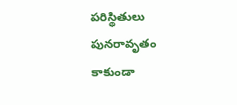పరిస్థితులు పునరావృతం కాకుండా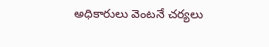అధికారులు వెంటనే చర్యలు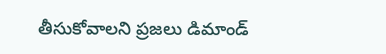తీసుకోవాలని ప్రజలు డిమాండ్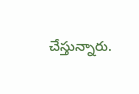చేస్తున్నారు.